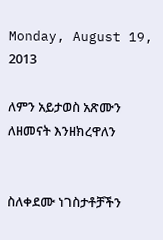Monday, August 19, 2013

ለምን አይታወስ አጽሙን ለዘመናት እንዘክረዋለን


ስለቀደሙ ነገስታቶቻችን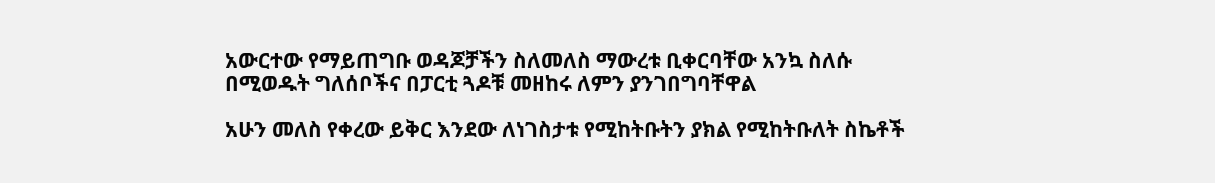አውርተው የማይጠግቡ ወዳጆቻችን ስለመለስ ማውረቱ ቢቀርባቸው አንኳ ስለሱ በሚወዱት ግለሰቦችና በፓርቲ ጓዶቹ መዘከሩ ለምን ያንገበግባቸዋል

አሁን መለስ የቀረው ይቅር እንደው ለነገስታቱ የሚከትቡትን ያክል የሚከትቡለት ስኬቶች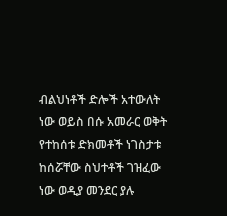ብልህነቶች ድሎች አተውለት ነው ወይስ በሱ አመራር ወቅት የተከሰቱ ድክመቶች ነገስታቱ ከሰሯቸው ስህተቶች ገዝፈው ነው ወዲያ መንደር ያሉ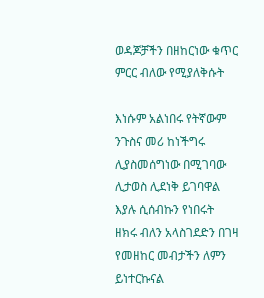ወዳጆቻችን በዘከርነው ቁጥር ምርር ብለው የሚያለቅሱት

እነሱም አልነበሩ የትኛውም ንጉስና መሪ ከነችግሩ ሊያስመሰግነው በሚገባው ሊታወስ ሊደነቅ ይገባዋል እያሉ ሲሰብኩን የነበሩት
ዘክሩ ብለን አላስገደድን በገዛ የመዘከር መብታችን ለምን ይነተርኩናል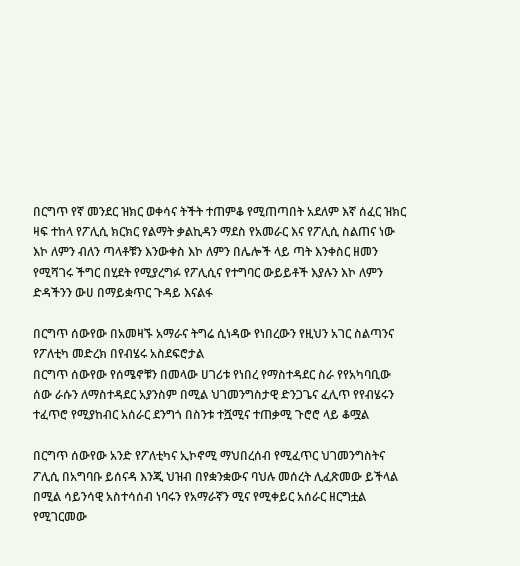በርግጥ የኛ መንደር ዝክር ወቀሳና ትችት ተጠምቆ የሚጠጣበት አደለም እኛ ሰፈር ዝክር ዛፍ ተከላ የፖሊሲ ክርክር የልማት ቃልኪዳን ማደስ የአመራር እና የፖሊሲ ስልጠና ነው እኮ ለምን ብለን ጣላቶቹን እንውቀስ እኮ ለምን በሌሎች ላይ ጣት እንቀስር ዘመን የሚሻገሩ ችግር በሂደት የሚያረግፉ የፖሊሲና የተግባር ውይይቶች እያሉን እኮ ለምን ድዳችንን ውሀ በማይቋጥር ጉዳይ እናልፋ

በርግጥ ሰውየው በአመዛኙ አማራና ትግሬ ሲነዳው የነበረውን የዚህን አገር ስልጣንና የፖለቲካ መድረክ በየብሄሩ አስደፍሮታል
በርግጥ ሰውየው የሰሜኖቹን በመላው ሀገሪቱ የነበረ የማስተዳደር ስራ የየአካባቢው ሰው ራሱን ለማስተዳደር አያንስም በሚል ህገመንግስታዊ ድንጋጌና ፈሊጥ የየብሄሩን ተፈጥሮ የሚያከብር አሰራር ደንግጎ በስንቱ ተሿሚና ተጠቃሚ ጉሮሮ ላይ ቆሟል

በርግጥ ሰውየው አንድ የፖለቲካና ኢኮኖሚ ማህበረሰብ የሚፈጥር ህገመንግስትና ፖሊሲ በአግባቡ ይሰናዳ እንጂ ህዝብ በየቋንቋውና ባህሉ መሰረት ሊፈጽመው ይችላል በሚል ሳይንሳዊ አስተሳሰብ ነባሩን የአማራኛን ሚና የሚቀይር አሰራር ዘርግቷል የሚገርመው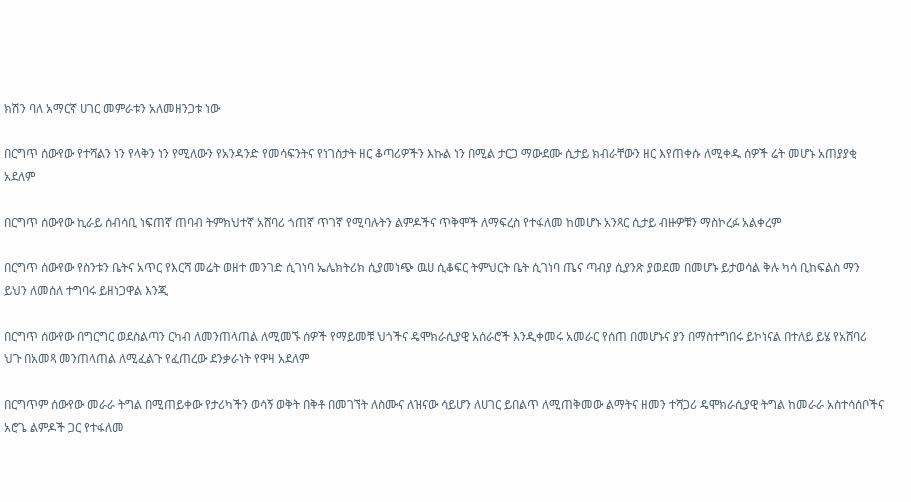ክሽን ባለ አማርኛ ሀገር መምራቱን አለመዘንጋቱ ነው

በርግጥ ሰውየው የተሻልን ነን የላቅን ነን የሚለውን የአንዳንድ የመሳፍንትና የነገስታት ዘር ቆጣሪዎችን እኩል ነን በሚል ታርጋ ማውደሙ ሲታይ ክብራቸውን ዘር እየጠቀሱ ለሚቀዱ ሰዎች ሬት መሆኑ አጠያያቂ አደለም

በርግጥ ሰውየው ኪራይ ሰብሳቢ ነፍጠኛ ጠባብ ትምክህተኛ አሸባሪ ጎጠኛ ጥገኛ የሚባሉትን ልምዶችና ጥቅሞች ለማፍረስ የተፋለመ ከመሆኑ አንጻር ሲታይ ብዙዎቹን ማስኮረፉ አልቀረም

በርግጥ ሰውየው የስንቱን ቤትና አጥር የእርሻ መሬት ወዘተ መንገድ ሲገነባ ኤሌክትሪክ ሲያመነጭ ዉሀ ሲቆፍር ትምህርት ቤት ሲገነባ ጤና ጣብያ ሲያንጽ ያወደመ በመሆኑ ይታወሳል ቅሉ ካሳ ቢከፍልስ ማን ይህን ለመሰለ ተግባሩ ይዘነጋዋል እንጂ

በርግጥ ሰውየው በግርግር ወደስልጣን ርካብ ለመንጠላጠል ለሚመኙ ሰዎች የማይመቹ ህጎችና ዴሞክራሲያዊ አሰራሮች እንዲቀመሩ አመራር የሰጠ በመሆኑና ያን በማስተግበሩ ይኮነናል በተለይ ይሄ የአሸባሪ ህጉ በአመጻ መንጠላጠል ለሚፈልጉ የፈጠረው ደንቃራነት የዋዛ አደለም

በርግጥም ሰውየው መራራ ትግል በሚጠይቀው የታሪካችን ወሳኝ ወቅት በቅቶ በመገኘት ለስሙና ለዝናው ሳይሆን ለሀገር ይበልጥ ለሚጠቅመው ልማትና ዘመን ተሻጋሪ ዴሞክራሲያዊ ትግል ከመራራ አስተሳሰቦችና አሮጌ ልምዶች ጋር የተፋለመ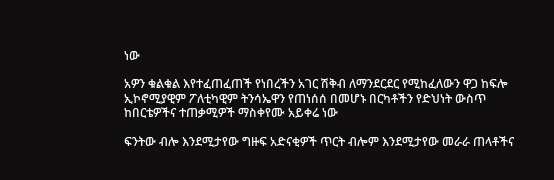ነው

አዎን ቁልቁል እየተፈጠፈጠች የነበረችን አገር ሽቅብ ለማንደርደር የሚከፈለውን ዋጋ ከፍሎ ኢኮኖሚያዊም ፖለቲካዊም ትንሳኤዋን የጠነሰሰ በመሆኑ በርካቶችን የድህነት ውስጥ ከበርቴዎችና ተጠቃሚዎች ማስቀየሙ አይቀሬ ነው

ፍንትው ብሎ እንደሚታየው ግዙፍ አድናቂዎች ጥርት ብሎም እንደሚታየው መራራ ጠላቶችና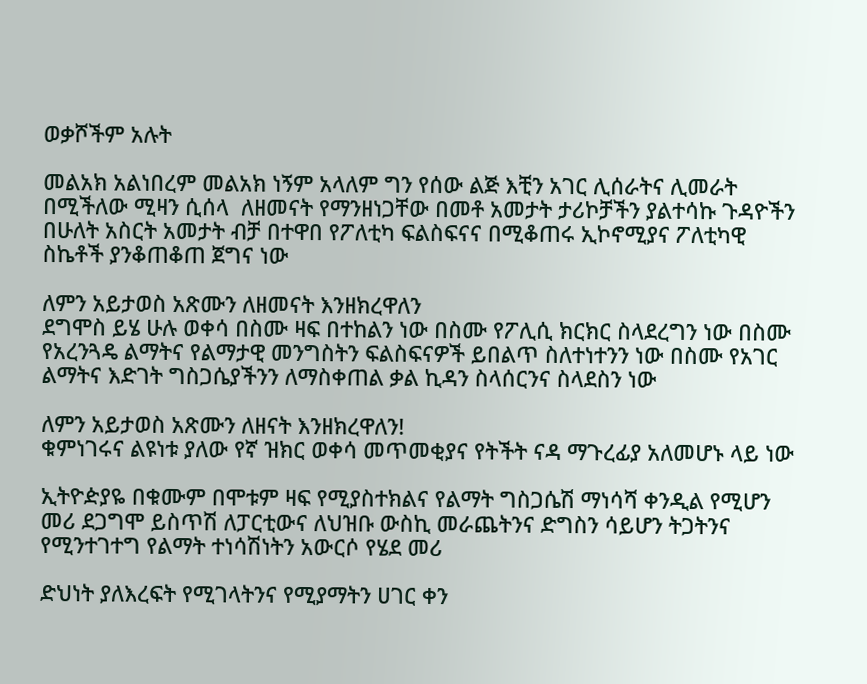ወቃሾችም አሉት

መልአክ አልነበረም መልአክ ነኝም አላለም ግን የሰው ልጅ እቺን አገር ሊሰራትና ሊመራት በሚችለው ሚዛን ሲሰላ  ለዘመናት የማንዘነጋቸው በመቶ አመታት ታሪኮቻችን ያልተሳኩ ጉዳዮችን በሁለት አስርት አመታት ብቻ በተዋበ የፖለቲካ ፍልስፍናና በሚቆጠሩ ኢኮኖሚያና ፖለቲካዊ ስኬቶች ያንቆጠቆጠ ጀግና ነው

ለምን አይታወስ አጽሙን ለዘመናት እንዘክረዋለን
ደግሞስ ይሄ ሁሉ ወቀሳ በስሙ ዛፍ በተከልን ነው በስሙ የፖሊሲ ክርክር ስላደረግን ነው በስሙ የአረንጓዴ ልማትና የልማታዊ መንግስትን ፍልስፍናዎች ይበልጥ ስለተነተንን ነው በስሙ የአገር ልማትና እድገት ግስጋሴያችንን ለማስቀጠል ቃል ኪዳን ስላሰርንና ስላደስን ነው

ለምን አይታወስ አጽሙን ለዘናት እንዘክረዋለን!
ቁምነገሩና ልዩነቱ ያለው የኛ ዝክር ወቀሳ መጥመቂያና የትችት ናዳ ማጉረፊያ አለመሆኑ ላይ ነው

ኢትዮዽያዬ በቁሙም በሞቱም ዛፍ የሚያስተክልና የልማት ግስጋሴሽ ማነሳሻ ቀንዲል የሚሆን መሪ ደጋግሞ ይስጥሽ ለፓርቲውና ለህዝቡ ውስኪ መራጨትንና ድግስን ሳይሆን ትጋትንና የሚንተገተግ የልማት ተነሳሽነትን አውርሶ የሄደ መሪ

ድህነት ያለእረፍት የሚገላትንና የሚያማትን ሀገር ቀን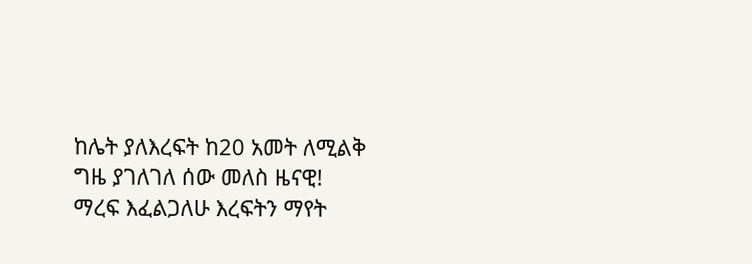ከሌት ያለእረፍት ከ20 አመት ለሚልቅ ግዜ ያገለገለ ሰው መለስ ዜናዊ!
ማረፍ እፈልጋለሁ እረፍትን ማየት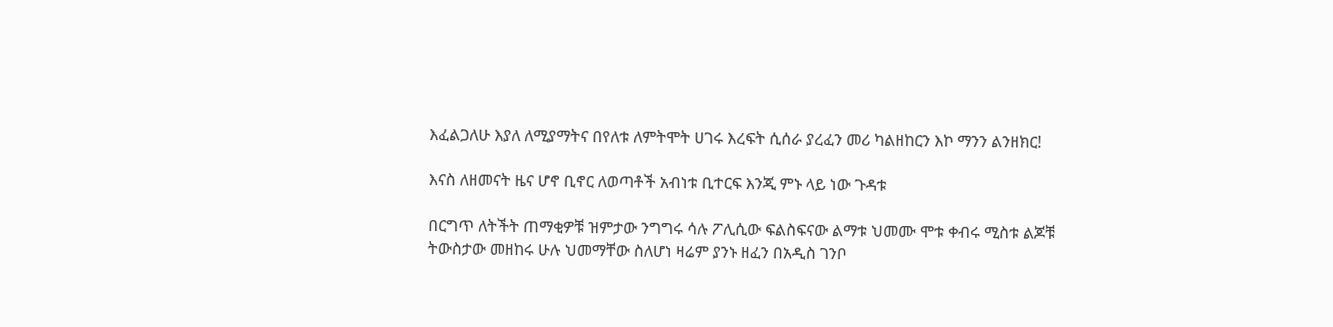እፈልጋለሁ እያለ ለሚያማትና በየለቱ ለምትሞት ሀገሩ እረፍት ሲሰራ ያረፈን መሪ ካልዘከርን እኮ ማንን ልንዘክር!

እናስ ለዘመናት ዜና ሆኖ ቢኖር ለወጣቶች አብነቱ ቢተርፍ እንጂ ምኑ ላይ ነው ጉዳቱ

በርግጥ ለትችት ጠማቂዎቹ ዝምታው ንግግሩ ሳሉ ፖሊሲው ፍልስፍናው ልማቱ ህመሙ ሞቱ ቀብሩ ሚስቱ ልጆቹ ትውስታው መዘከሩ ሁሉ ህመማቸው ስለሆነ ዛሬም ያንኑ ዘፈን በአዲስ ገንቦ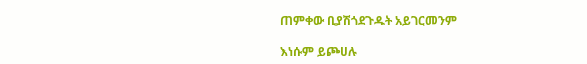ጠምቀው ቢያሽጎደጉዱት አይገርመንም

እነሱም ይጮሀሉ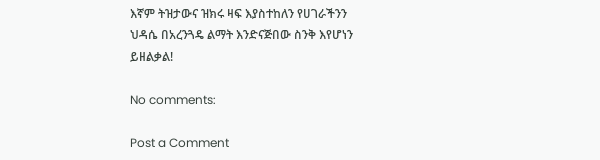እኛም ትዝታውና ዝክሩ ዛፍ እያስተከለን የሀገራችንን ህዳሴ በአረንጓዴ ልማት እንድናጅበው ስንቅ እየሆነን ይዘልቃል!

No comments:

Post a Comment